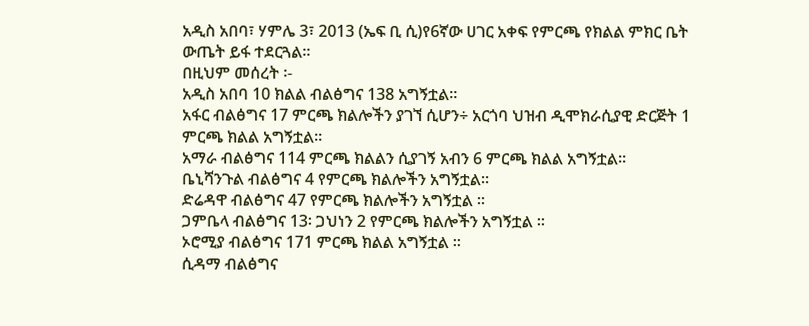አዲስ አበባ፣ ሃምሌ 3፣ 2013 (ኤፍ ቢ ሲ)የ6ኛው ሀገር አቀፍ የምርጫ የክልል ምክር ቤት ውጤት ይፋ ተደርጓል።
በዚህም መሰረት ፡-
አዲስ አበባ 10 ክልል ብልፅግና 138 አግኝቷል።
አፋር ብልፅግና 17 ምርጫ ክልሎችን ያገኘ ሲሆን÷ አርጎባ ህዝብ ዲሞክራሲያዊ ድርጅት 1 ምርጫ ክልል አግኝቷል።
አማራ ብልፅግና 114 ምርጫ ክልልን ሲያገኝ አብን 6 ምርጫ ክልል አግኝቷል።
ቤኒሻንጉል ብልፅግና 4 የምርጫ ክልሎችን አግኝቷል።
ድሬዳዋ ብልፅግና 47 የምርጫ ክልሎችን አግኝቷል ።
ጋምቤላ ብልፅግና 13፡ ጋህነን 2 የምርጫ ክልሎችን አግኝቷል ።
ኦሮሚያ ብልፅግና 171 ምርጫ ክልል አግኝቷል ።
ሲዳማ ብልፅግና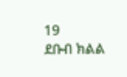19
ደቡብ ክልል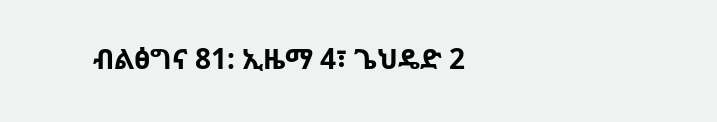ብልፅግና 81: ኢዜማ 4፣ ጌህዴድ 2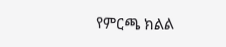የምርጫ ክልል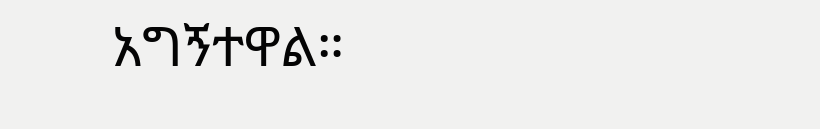አግኝተዋል።